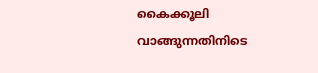കൈക്കൂലി വാങ്ങുന്നതിനിടെ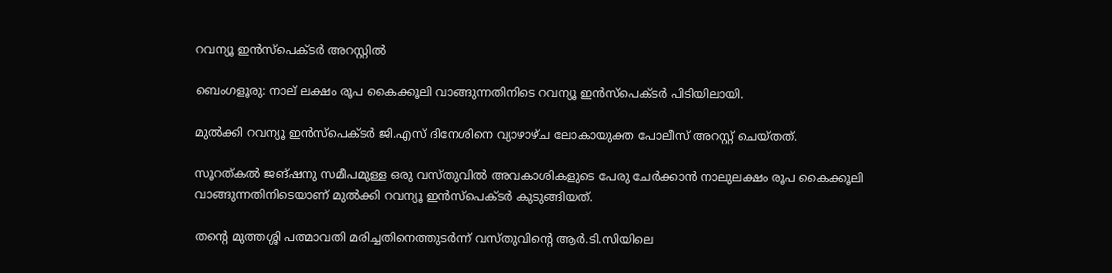റവന്യൂ ഇൻസ്‌പെക്ടർ അറസ്റ്റിൽ

ബെംഗളൂരു: നാല് ലക്ഷം രൂപ കൈക്കൂലി വാങ്ങുന്നതിനിടെ റവന്യൂ ഇൻസ്പെക്ടർ പിടിയിലായി.

മുല്‍ക്കി റവന്യൂ ഇൻസ്‌പെക്ടർ ജി.എസ് ദിനേശിനെ വ്യാഴാഴ്ച ലോകായുക്ത പോലീസ് അറസ്റ്റ് ചെയ്തത്.

സൂറത്കല്‍ ജങ്ഷനു സമീപമുള്ള ഒരു വസ്തുവില്‍ അവകാശികളുടെ പേരു ചേർക്കാൻ നാലുലക്ഷം രൂപ കൈക്കൂലി വാങ്ങുന്നതിനിടെയാണ് മുല്‍ക്കി റവന്യൂ ഇൻസ്‌പെക്ടർ കുടുങ്ങിയത്.

തന്റെ മുത്തശ്ശി പത്മാവതി മരിച്ചതിനെത്തുടർന്ന് വസ്തുവിന്റെ ആർ.ടി.സിയിലെ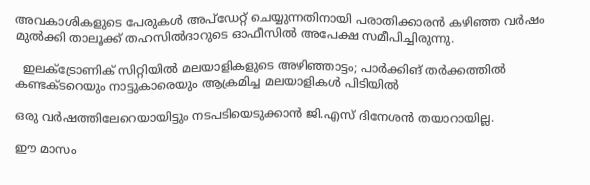അവകാശികളുടെ പേരുകള്‍ അപ്ഡേറ്റ് ചെയ്യുന്നതിനായി പരാതിക്കാരൻ കഴിഞ്ഞ വർഷം മുല്‍ക്കി താലൂക്ക് തഹസില്‍ദാറുടെ ഓഫീസില്‍ അപേക്ഷ സമീപിച്ചിരുന്നു.

  ഇലക്ട്രോണിക് സിറ്റിയിൽ മലയാളികളുടെ അഴിഞ്ഞാട്ടം; പാര്‍ക്കിങ് തര്‍ക്കത്തിൽ കണ്ടക്ടറെയും നാട്ടുകാരെയും ആക്രമിച്ച മലയാളികള്‍ പിടിയില്‍

ഒരു വർഷത്തിലേറെയായിട്ടും നടപടിയെടുക്കാൻ ജി.എസ് ദിനേശൻ തയാറായില്ല.

ഈ മാസം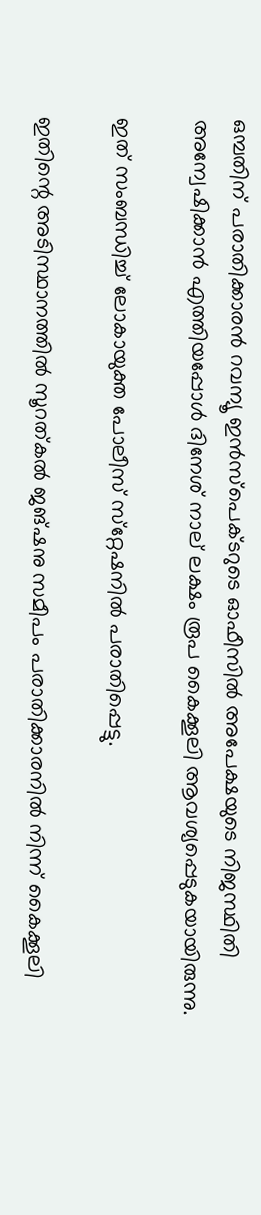ഒമ്പതിന് പരാതിക്കാരൻ റവന്യൂ ഇൻസ്‌പെക്ടറുടെ ഓഫീസില്‍ അപേക്ഷയുടെ നിജസ്ഥിതി അന്വേഷിക്കാൻ എത്തിയപ്പോള്‍ ദിനേശ് നാല് ലക്ഷം രൂപ കൈക്കൂലി ആവശ്യപ്പെടുകയായിരുന്നു.

ഇത് സംബന്ധിച്ച്‌ ലോകായുക്ത പോലീസ് സ്‌റ്റേഷനില്‍ പരാതിപ്പെട്ടു.

ഇതിന്റെ അടിസ്ഥാനത്തില്‍ സൂറത്കല്‍ ജങ്ഷനു സമീപം പരാതിക്കാരനില്‍ നിന്ന് കൈക്കൂലി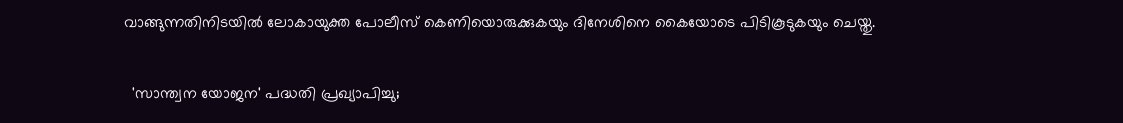വാങ്ങുന്നതിനിടയില്‍ ലോകായുക്ത പോലീസ് കെണിയൊരുക്കുകയും ദിനേശിനെ കൈയോടെ പിടികൂടുകയും ചെയ്തു.

  'സാന്ത്വന യോജന' പദ്ധതി പ്രഖ്യാപിച്ചു;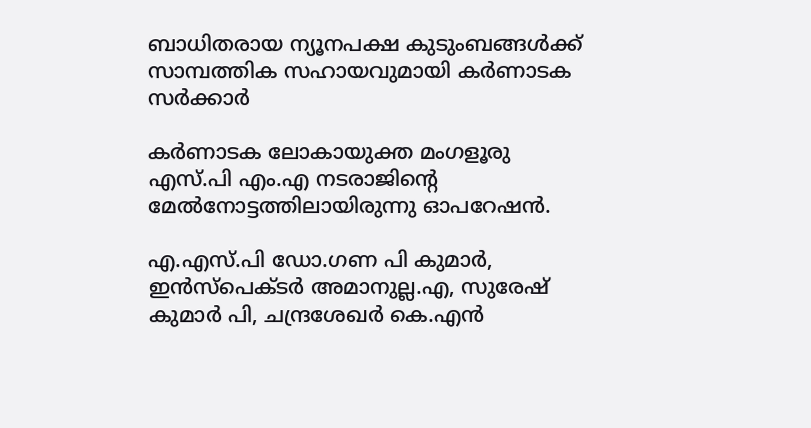ബാധിതരായ ന്യൂനപക്ഷ കുടുംബങ്ങൾക്ക് സാമ്പത്തിക സഹായവുമായി കർണാടക സര്‍ക്കാര്‍

കർണാടക ലോകായുക്ത മംഗളൂരു എസ്.പി എം.എ നടരാജിന്റെ മേല്‍നോട്ടത്തിലായിരുന്നു ഓപറേഷൻ.

എ.എസ്.പി ഡോ.ഗണ പി കുമാർ, ഇൻസ്പെക്ടർ അമാനുല്ല.എ, സുരേഷ് കുമാർ പി, ചന്ദ്രശേഖർ കെ.എൻ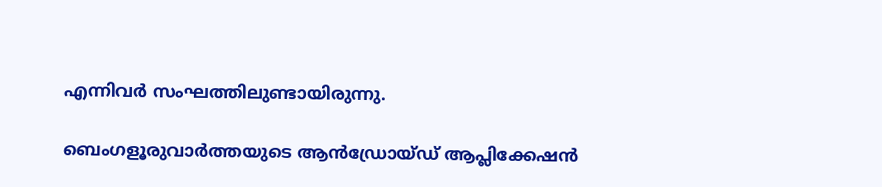എന്നിവർ സംഘത്തിലുണ്ടായിരുന്നു.

ബെംഗളൂരുവാർത്തയുടെ ആൻഡ്രോയ്ഡ് ആപ്ലിക്കേഷൻ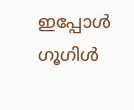ഇപ്പോൾ ഗൂഗിൾ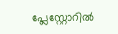പ്ലേസ്റ്റോറിൽ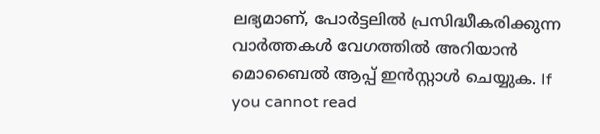ലഭ്യമാണ്, പോർട്ടലിൽ പ്രസിദ്ധീകരിക്കുന്ന വാർത്തകൾ വേഗത്തിൽ അറിയാൻ മൊബൈൽ ആപ്പ് ഇൻസ്റ്റാൾ ചെയ്യുക. If you cannot read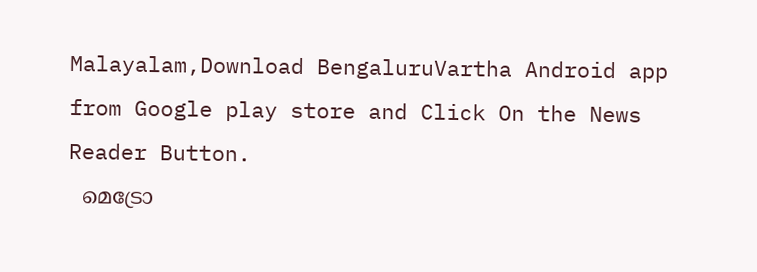Malayalam,Download BengaluruVartha Android app from Google play store and Click On the News Reader Button.
  മെട്രോ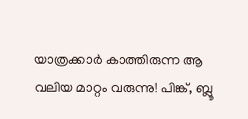യാത്രക്കാർ കാത്തിരുന്ന ആ വലിയ മാറ്റം വരുന്നു! പിങ്ക്, ബ്ലൂ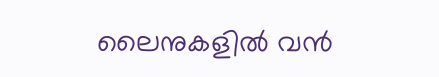ലൈനുകളിൽ വൻ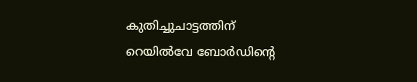കുതിച്ചുചാട്ടത്തിന് റെയിൽവേ ബോർഡിന്റെ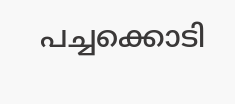പച്ചക്കൊടി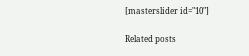[masterslider id="10"]

Related posts